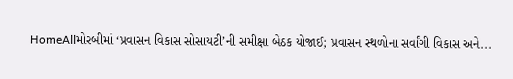HomeAllમોરબીમાં ‘પ્રવાસન વિકાસ સોસાયટી’ની સમીક્ષા બેઠક યોજાઈ; પ્રવાસન સ્થળોના સર્વાંગી વિકાસ અને...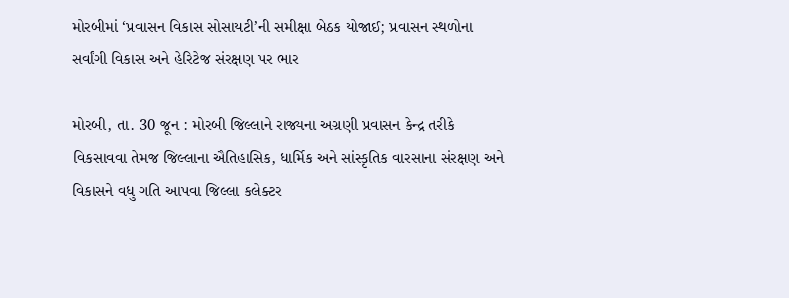મોરબીમાં ‘પ્રવાસન વિકાસ સોસાયટી’ની સમીક્ષા બેઠક યોજાઈ; પ્રવાસન સ્થળોના સર્વાંગી વિકાસ અને હેરિટેજ સંરક્ષણ પર ભાર

મોરબી, તા. 30 જૂન : મોરબી જિલ્લાને રાજ્યના અગ્રણી પ્રવાસન કેન્દ્ર તરીકે વિકસાવવા તેમજ જિલ્લાના ઐતિહાસિક, ધાર્મિક અને સાંસ્કૃતિક વારસાના સંરક્ષણ અને વિકાસને વધુ ગતિ આપવા જિલ્લા કલેક્ટર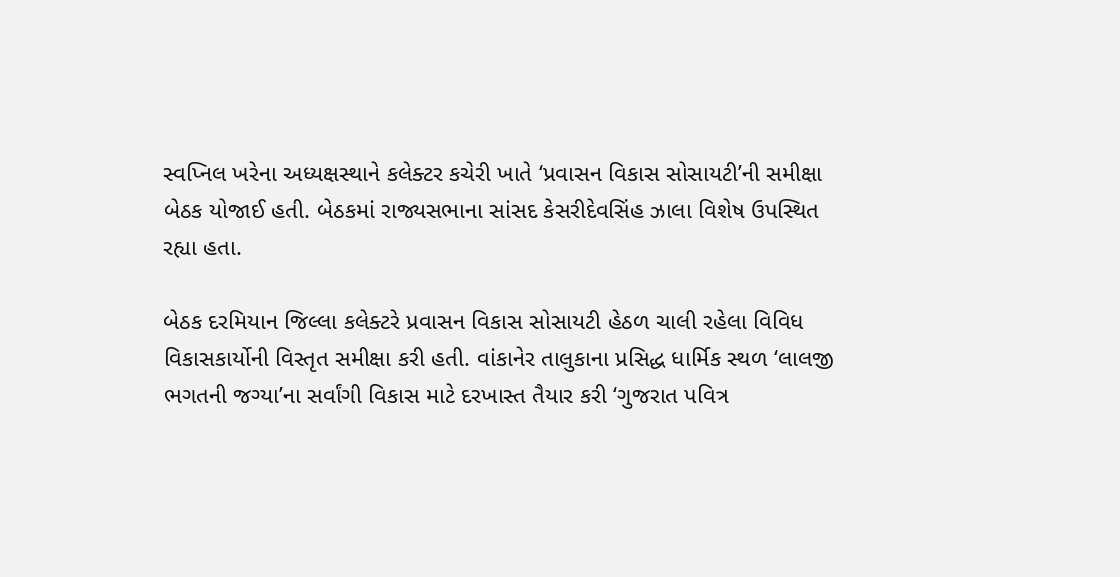સ્વપ્નિલ ખરેના અધ્યક્ષસ્થાને કલેક્ટર કચેરી ખાતે ‘પ્રવાસન વિકાસ સોસાયટી’ની સમીક્ષા બેઠક યોજાઈ હતી. બેઠકમાં રાજ્યસભાના સાંસદ કેસરીદેવસિંહ ઝાલા વિશેષ ઉપસ્થિત રહ્યા હતા.

બેઠક દરમિયાન જિલ્લા કલેક્ટરે પ્રવાસન વિકાસ સોસાયટી હેઠળ ચાલી રહેલા વિવિધ વિકાસકાર્યોની વિસ્તૃત સમીક્ષા કરી હતી. વાંકાનેર તાલુકાના પ્રસિદ્ધ ધાર્મિક સ્થળ ‘લાલજી ભગતની જગ્યા’ના સર્વાંગી વિકાસ માટે દરખાસ્ત તૈયાર કરી ‘ગુજરાત પવિત્ર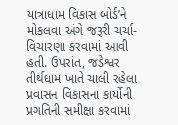યાત્રાધામ વિકાસ બોર્ડ’ને મોકલવા અંગે જરૂરી ચર્ચા-વિચારણા કરવામાં આવી હતી. ઉપરાંત, જડેશ્વર તીર્થધામ ખાતે ચાલી રહેલા પ્રવાસન વિકાસના કાર્યોની પ્રગતિની સમીક્ષા કરવામાં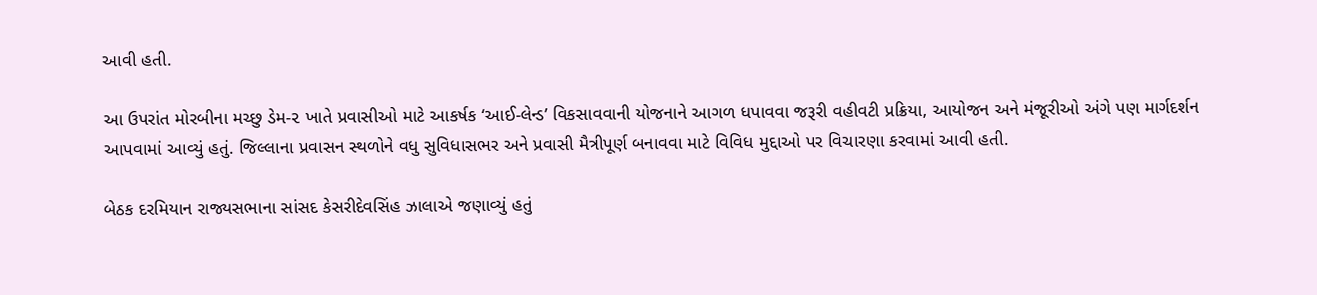આવી હતી.

આ ઉપરાંત મોરબીના મચ્છુ ડેમ-૨ ખાતે પ્રવાસીઓ માટે આકર્ષક ‘આઈ-લેન્ડ’ વિકસાવવાની યોજનાને આગળ ધપાવવા જરૂરી વહીવટી પ્રક્રિયા, આયોજન અને મંજૂરીઓ અંગે પણ માર્ગદર્શન આપવામાં આવ્યું હતું. જિલ્લાના પ્રવાસન સ્થળોને વધુ સુવિધાસભર અને પ્રવાસી મૈત્રીપૂર્ણ બનાવવા માટે વિવિધ મુદ્દાઓ પર વિચારણા કરવામાં આવી હતી.

બેઠક દરમિયાન રાજ્યસભાના સાંસદ કેસરીદેવસિંહ ઝાલાએ જણાવ્યું હતું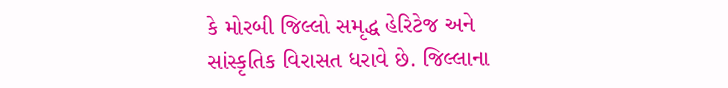કે મોરબી જિલ્લો સમૃદ્ધ હેરિટેજ અને સાંસ્કૃતિક વિરાસત ધરાવે છે. જિલ્લાના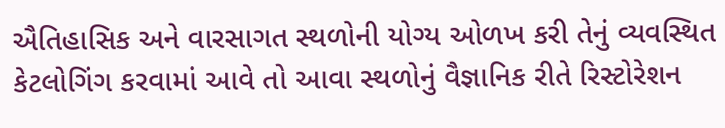ઐતિહાસિક અને વારસાગત સ્થળોની યોગ્ય ઓળખ કરી તેનું વ્યવસ્થિત કેટલોગિંગ કરવામાં આવે તો આવા સ્થળોનું વૈજ્ઞાનિક રીતે રિસ્ટોરેશન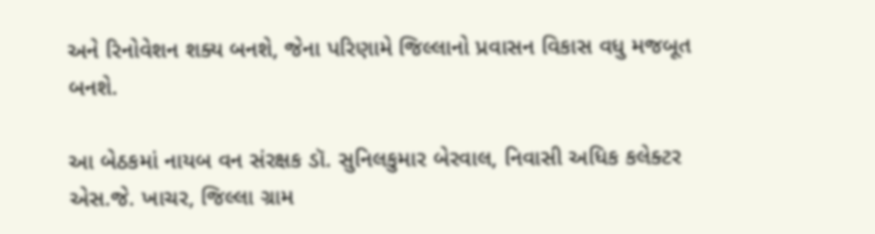અને રિનોવેશન શક્ય બનશે, જેના પરિણામે જિલ્લાનો પ્રવાસન વિકાસ વધુ મજબૂત બનશે.

આ બેઠકમાં નાયબ વન સંરક્ષક ડૉ. સુનિલકુમાર બેરવાલ, નિવાસી અધિક કલેક્ટર એસ.જે. ખાચર, જિલ્લા ગ્રામ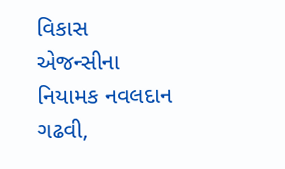વિકાસ એજન્સીના નિયામક નવલદાન ગઢવી,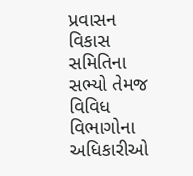પ્રવાસન વિકાસ સમિતિના સભ્યો તેમજ વિવિધ વિભાગોના અધિકારીઓ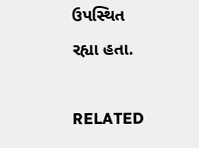ઉપસ્થિત રહ્યા હતા.

RELATED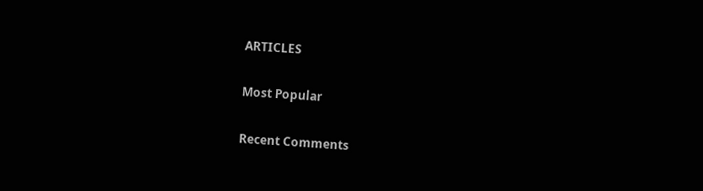ARTICLES

Most Popular

Recent Comments